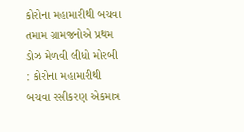કોરોના મહામારીથી બચવા તમામ ગ્રામજનોએ પ્રથમ ડોઝ મેળવી લીધો મોરબી : કોરોના મહામારીથી બચવા રસીકરણ એકમાત્ર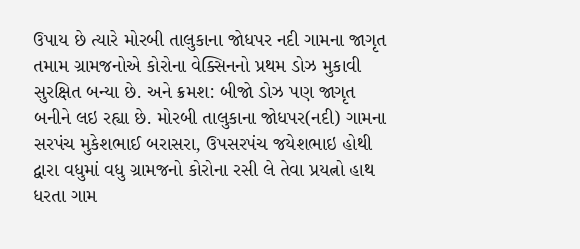ઉપાય છે ત્યારે મોરબી તાલુકાના જોધપર નદી ગામના જાગૃત તમામ ગ્રામજનોએ કોરોના વેક્સિનનો પ્રથમ ડોઝ મુકાવી સુરક્ષિત બન્યા છે. અને ક્રમશ: બીજો ડોઝ પણ જાગૃત બનીને લઇ રહ્યા છે. મોરબી તાલુકાના જોધપર(નદી) ગામના સરપંચ મુકેશભાઈ બરાસરા, ઉપસરપંચ જયેશભાઇ હોથી દ્વારા વધુમાં વધુ ગ્રામજનો કોરોના રસી લે તેવા પ્રયત્નો હાથ ધરતા ગામ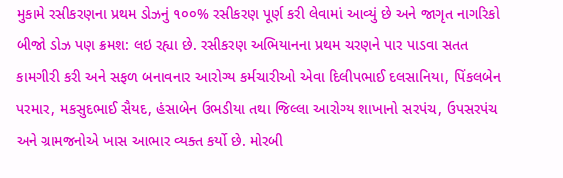મુકામે રસીકરણના પ્રથમ ડોઝનું ૧૦૦% રસીકરણ પૂર્ણ કરી લેવામાં આવ્યું છે અને જાગૃત નાગરિકો બીજો ડોઝ પણ ક્રમશ: લઇ રહ્યા છે. રસીકરણ અભિયાનના પ્રથમ ચરણને પાર પાડવા સતત કામગીરી કરી અને સફળ બનાવનાર આરોગ્ય કર્મચારીઓ એવા દિલીપભાઈ દલસાનિયા, પિંકલબેન પરમાર, મકસુદભાઈ સૈયદ, હંસાબેન ઉભડીયા તથા જિલ્લા આરોગ્ય શાખાનો સરપંચ, ઉપસરપંચ અને ગ્રામજનોએ ખાસ આભાર વ્યક્ત કર્યો છે. મોરબી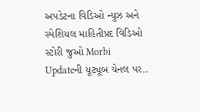અપડેટના વિડિઓ ન્યુઝ અને સ્પેશિયલ માહિતીપ્રદ વિડિઓ સ્ટોરી જુઓ Morbi Updateની યૂટ્યૂબ ચેનલ પર..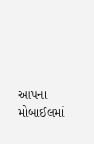આપના મોબાઈલમાં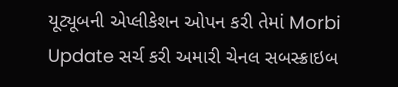યૂટ્યૂબની એપ્લીકેશન ઓપન કરી તેમાં Morbi Update સર્ચ કરી અમારી ચેનલ સબસ્ક્રાઇબ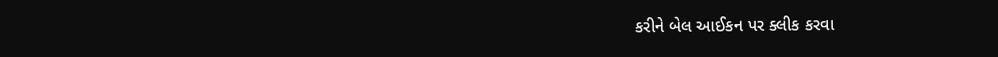કરીને બેલ આઈકન પર ક્લીક કરવા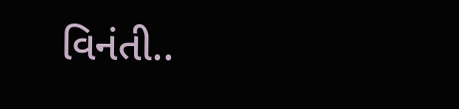વિનંતી..